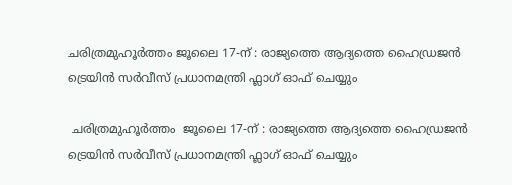ചരിത്രമുഹൂർത്തം ജൂലൈ 17-ന് : രാജ്യത്തെ ആദ്യത്തെ ഹൈഡ്രജൻ ട്രെയിൻ സർവീസ് പ്രധാനമന്ത്രി ഫ്ലാഗ് ഓഫ് ചെയ്യും

 ചരിത്രമുഹൂർത്തം  ജൂലൈ 17-ന് : രാജ്യത്തെ ആദ്യത്തെ ഹൈഡ്രജൻ ട്രെയിൻ സർവീസ് പ്രധാനമന്ത്രി ഫ്ലാഗ് ഓഫ് ചെയ്യും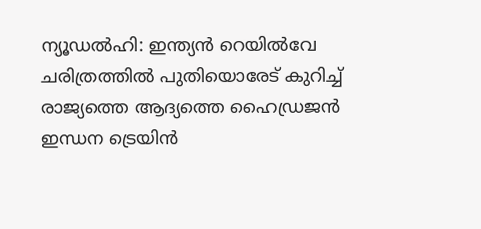ന്യൂഡൽഹി: ഇന്ത്യൻ റെയിൽവേ ചരിത്രത്തിൽ പുതിയൊരേട് കുറിച്ച് രാജ്യത്തെ ആദ്യത്തെ ഹൈഡ്രജൻ ഇന്ധന ട്രെയിൻ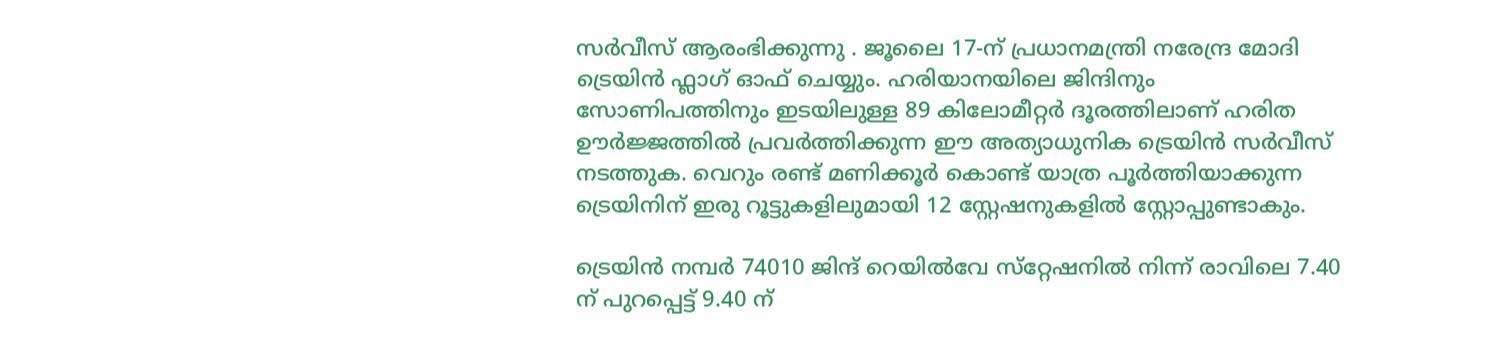സർവീസ് ആരംഭിക്കുന്നു . ജൂലൈ 17-ന് പ്രധാനമന്ത്രി നരേന്ദ്ര മോദി ട്രെയിൻ ഫ്ലാഗ് ഓഫ് ചെയ്യും. ഹരിയാനയിലെ ജിന്ദിനും സോണിപത്തിനും ഇടയിലുള്ള 89 കിലോമീറ്റർ ദൂരത്തിലാണ് ഹരിത ഊർജ്ജത്തിൽ പ്രവർത്തിക്കുന്ന ഈ അത്യാധുനിക ട്രെയിൻ സർവീസ് നടത്തുക. വെറും രണ്ട് മണിക്കൂർ കൊണ്ട് യാത്ര പൂർത്തിയാക്കുന്ന ട്രെയിനിന് ഇരു റൂട്ടുകളിലുമായി 12 സ്റ്റേഷനുകളിൽ സ്റ്റോപ്പുണ്ടാകും.

ട്രെയിൻ നമ്പർ 74010 ജിന്ദ് റെയിൽവേ സ്‌റ്റേഷനിൽ നിന്ന് രാവിലെ 7.40 ന് പുറപ്പെട്ട് 9.40 ന്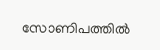സോണിപത്തിൽ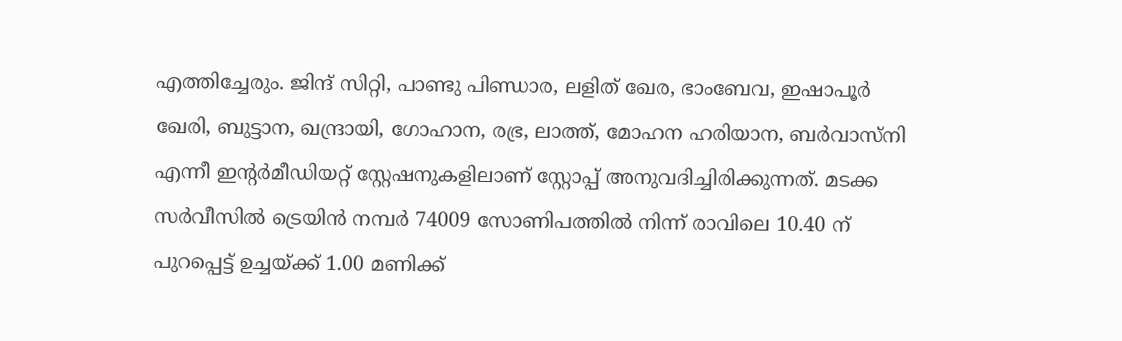എത്തിച്ചേരും. ജിന്ദ് സിറ്റി, പാണ്ടു പിണ്ഡാര, ലളിത് ഖേര, ഭാംബേവ, ഇഷാപൂർ ഖേരി, ബുട്ടാന, ഖന്ദ്രായി, ഗോഹാന, രഭ്ര, ലാത്ത്, മോഹന ഹരിയാന, ബർവാസ്‌നി എന്നീ ഇന്റർമീഡിയറ്റ് സ്റ്റേഷനുകളിലാണ് സ്റ്റോപ്പ് അനുവദിച്ചിരിക്കുന്നത്. മടക്ക സർവീസിൽ ട്രെയിൻ നമ്പർ 74009 സോണിപത്തിൽ നിന്ന് രാവിലെ 10.40 ന് പുറപ്പെട്ട് ഉച്ചയ്ക്ക് 1.00 മണിക്ക്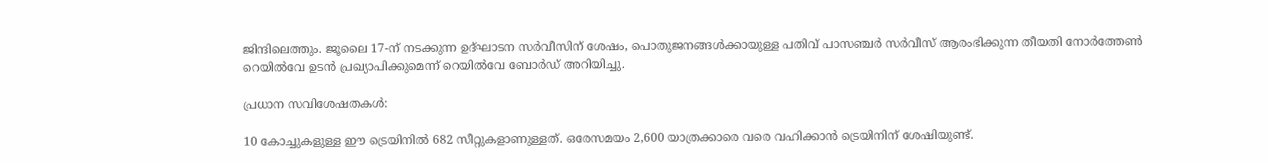ജിന്ദിലെത്തും. ജൂലൈ 17-ന് നടക്കുന്ന ഉദ്ഘാടന സർവീസിന് ശേഷം, പൊതുജനങ്ങൾക്കായുള്ള പതിവ് പാസഞ്ചർ സർവീസ് ആരംഭിക്കുന്ന തീയതി നോർത്തേൺ റെയിൽവേ ഉടൻ പ്രഖ്യാപിക്കുമെന്ന് റെയിൽവേ ബോർഡ് അറിയിച്ചു.

പ്രധാന സവിശേഷതകൾ:

10 കോച്ചുകളുള്ള ഈ ട്രെയിനിൽ 682 സീറ്റുകളാണുള്ളത്. ഒരേസമയം 2,600 യാത്രക്കാരെ വരെ വഹിക്കാൻ ട്രെയിനിന് ശേഷിയുണ്ട്.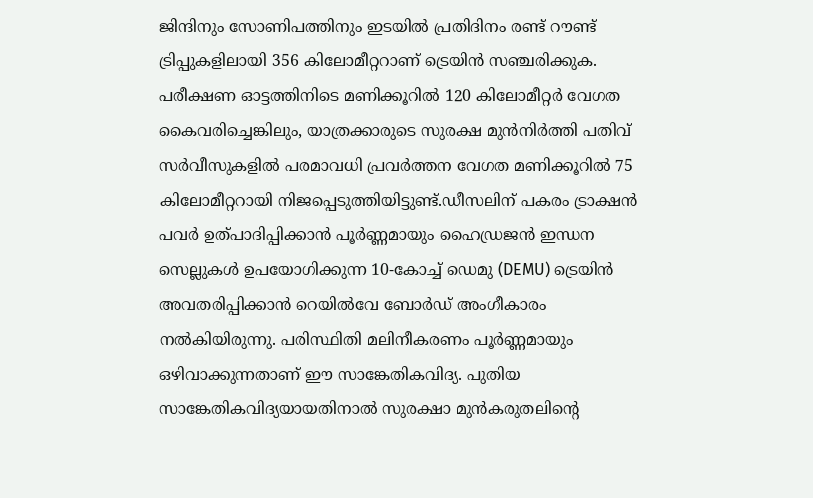ജിന്ദിനും സോണിപത്തിനും ഇടയിൽ പ്രതിദിനം രണ്ട് റൗണ്ട് ട്രിപ്പുകളിലായി 356 കിലോമീറ്ററാണ് ട്രെയിൻ സഞ്ചരിക്കുക. പരീക്ഷണ ഓട്ടത്തിനിടെ മണിക്കൂറിൽ 120 കിലോമീറ്റർ വേഗത കൈവരിച്ചെങ്കിലും, യാത്രക്കാരുടെ സുരക്ഷ മുൻനിർത്തി പതിവ് സർവീസുകളിൽ പരമാവധി പ്രവർത്തന വേഗത മണിക്കൂറിൽ 75 കിലോമീറ്ററായി നിജപ്പെടുത്തിയിട്ടുണ്ട്.ഡീസലിന് പകരം ട്രാക്ഷൻ പവർ ഉത്പാദിപ്പിക്കാൻ പൂർണ്ണമായും ഹൈഡ്രജൻ ഇന്ധന സെല്ലുകൾ ഉപയോഗിക്കുന്ന 10-കോച്ച് ഡെമു (DEMU) ട്രെയിൻ അവതരിപ്പിക്കാൻ റെയിൽവേ ബോർഡ് അംഗീകാരം നൽകിയിരുന്നു. പരിസ്ഥിതി മലിനീകരണം പൂർണ്ണമായും ഒഴിവാക്കുന്നതാണ് ഈ സാങ്കേതികവിദ്യ. പുതിയ സാങ്കേതികവിദ്യയായതിനാൽ സുരക്ഷാ മുൻകരുതലിന്റെ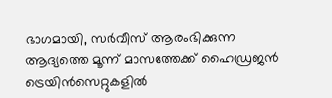ഭാഗമായി, സർവീസ് ആരംഭിക്കുന്ന ആദ്യത്തെ മൂന്ന് മാസത്തേക്ക് ഹൈഡ്രജൻ ട്രെയിൻസെറ്റുകളിൽ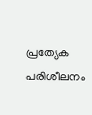പ്രത്യേക പരിശീലനം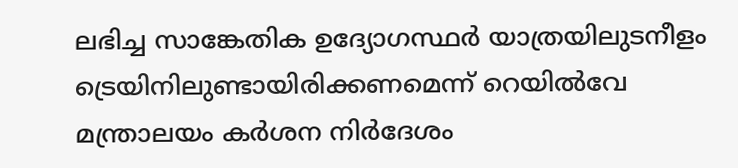ലഭിച്ച സാങ്കേതിക ഉദ്യോഗസ്ഥർ യാത്രയിലുടനീളം ട്രെയിനിലുണ്ടായിരിക്കണമെന്ന് റെയിൽവേ മന്ത്രാലയം കർശന നിർദേശം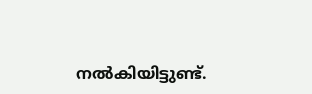നൽകിയിട്ടുണ്ട്.